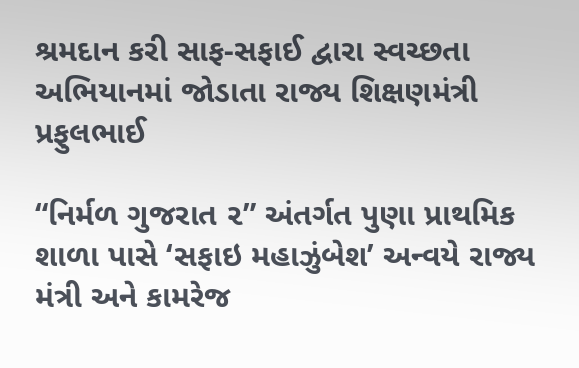શ્રમદાન કરી સાફ-સફાઈ દ્વારા સ્વચ્છતા અભિયાનમાં જોડાતા રાજ્ય શિક્ષણમંત્રી પ્રફુલભાઈ

“નિર્મળ ગુજરાત ૨” અંતર્ગત પુણા પ્રાથમિક શાળા પાસે ‘સફાઇ મહાઝુંબેશ’ અન્વયે રાજ્ય મંત્રી અને કામરેજ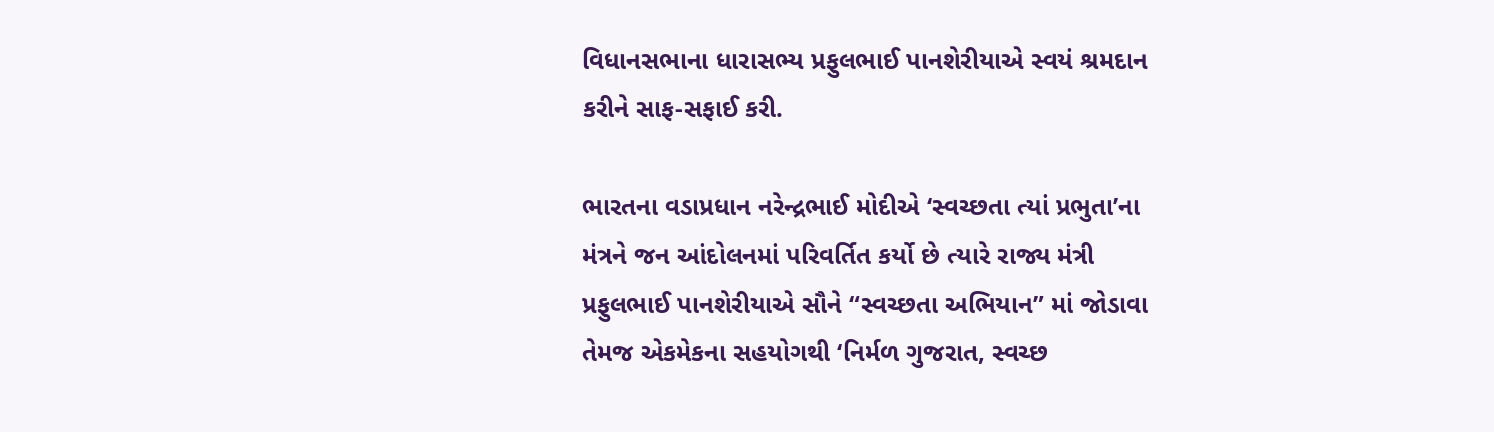વિધાનસભાના ધારાસભ્ય પ્રફુલભાઈ પાનશેરીયાએ સ્વયં શ્રમદાન કરીને સાફ-સફાઈ કરી.

ભારતના વડાપ્રધાન નરેન્દ્રભાઈ મોદીએ ‘સ્વચ્છતા ત્યાં પ્રભુતા’ના મંત્રને જન આંદોલનમાં પરિવર્તિત કર્યો છે ત્યારે રાજ્ય મંત્રી પ્રફુલભાઈ પાનશેરીયાએ સૌને “સ્વચ્છતા અભિયાન” માં જોડાવા તેમજ એકમેકના સહયોગથી ‘નિર્મળ ગુજરાત, સ્વચ્છ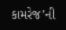કામરેજ’ની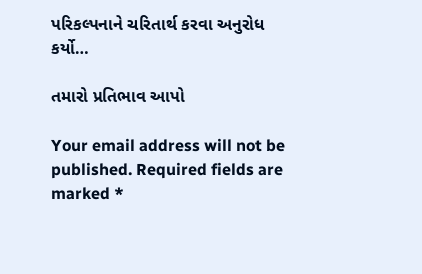પરિકલ્પનાને ચરિતાર્થ કરવા અનુરોધ કર્યો…

તમારો પ્રતિભાવ આપો

Your email address will not be published. Required fields are marked *